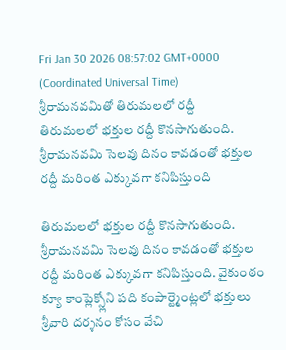Fri Jan 30 2026 08:57:02 GMT+0000 (Coordinated Universal Time)
శ్రీరామనవమితో తిరుమలలో రద్దీ
తిరుమలలో భక్తుల రద్దీ కొనసాగుతుంది. శ్రీరామనవమి సెలవు దినం కావడంతో భక్తుల రద్దీ మరింత ఎక్కువగా కనిపిస్తుంది

తిరుమలలో భక్తుల రద్దీ కొనసాగుతుంది. శ్రీరామనవమి సెలవు దినం కావడంతో భక్తుల రద్దీ మరింత ఎక్కువగా కనిపిస్తుంది. వైకుంఠం క్యూ కాంప్లెక్స్లోని పది కంపార్ట్మెంట్లలో భక్తులు శ్రీవారి దర్శనం కోసం వేచి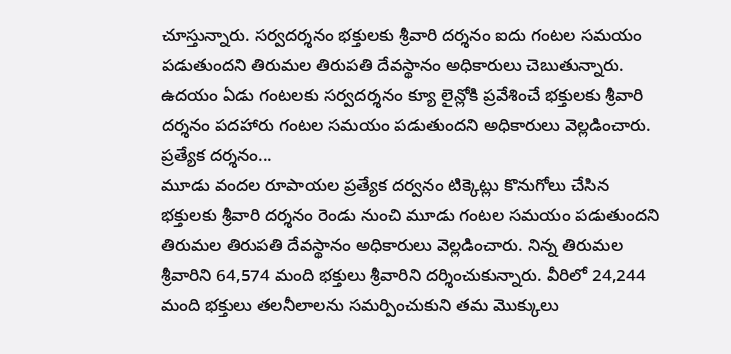చూస్తున్నారు. సర్వదర్శనం భక్తులకు శ్రీవారి దర్శనం ఐదు గంటల సమయం పడుతుందని తిరుమల తిరుపతి దేవస్థానం అధికారులు చెబుతున్నారు. ఉదయం ఏడు గంటలకు సర్వదర్శనం క్యూ లైన్లోకి ప్రవేశించే భక్తులకు శ్రీవారి దర్శనం పదహారు గంటల సమయం పడుతుందని అధికారులు వెల్లడించారు.
ప్రత్యేక దర్శనం...
మూడు వందల రూపాయల ప్రత్యేక దర్వనం టిక్కెట్లు కొనుగోలు చేసిన భక్తులకు శ్రీవారి దర్శనం రెండు నుంచి మూడు గంటల సమయం పడుతుందని తిరుమల తిరుపతి దేవస్థానం అధికారులు వెల్లడించారు. నిన్న తిరుమల శ్రీవారిని 64,574 మంది భక్తులు శ్రీవారిని దర్శించుకున్నారు. వీరిలో 24,244 మంది భక్తులు తలనీలాలను సమర్పించుకుని తమ మొక్కులు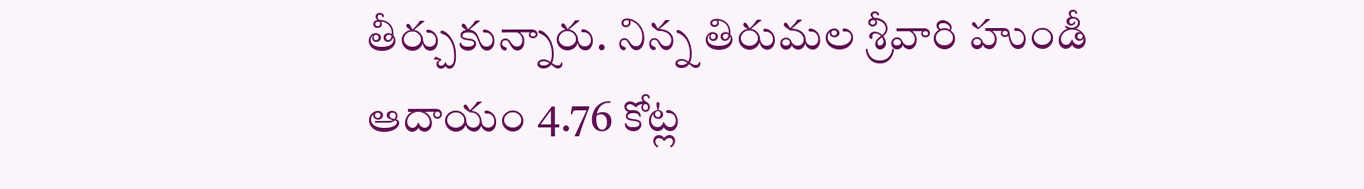తీర్చుకున్నారు. నిన్న తిరుమల శ్రీవారి హుండీ ఆదాయం 4.76 కోట్ల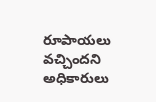రూపాయలు వచ్చిందని అధికారులు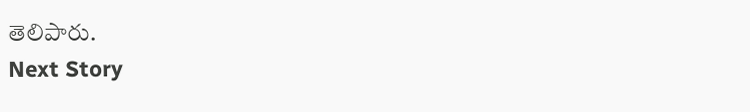తెలిపారు.
Next Story